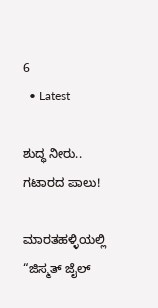6
  • Latest

ಶುದ್ಧ ನೀರು.. ಗಟಾರದ ಪಾಲು!

ಮಾರತಹಳ್ಳಿಯಲ್ಲಿ “ಜಿಸ್ಮತ್ ಜೈಲ್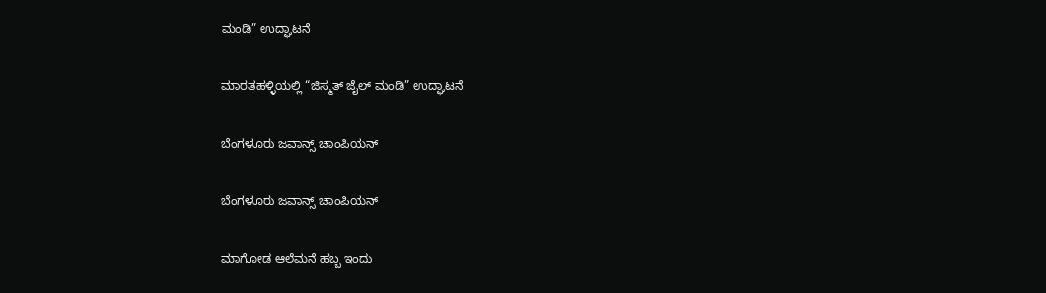ಮಂಡಿ” ಉದ್ಘಾಟನೆ

ಮಾರತಹಳ್ಳಿಯಲ್ಲಿ “ಜಿಸ್ಮತ್ ಜೈಲ್ ಮಂಡಿ” ಉದ್ಘಾಟನೆ

ಬೆಂಗಳೂರು ಜವಾನ್ಸ್ ಚಾಂಪಿಯನ್

ಬೆಂಗಳೂರು ಜವಾನ್ಸ್ ಚಾಂಪಿಯನ್

ಮಾಗೋಡ ಆಲೆಮನೆ ಹಬ್ಬ ಇಂದು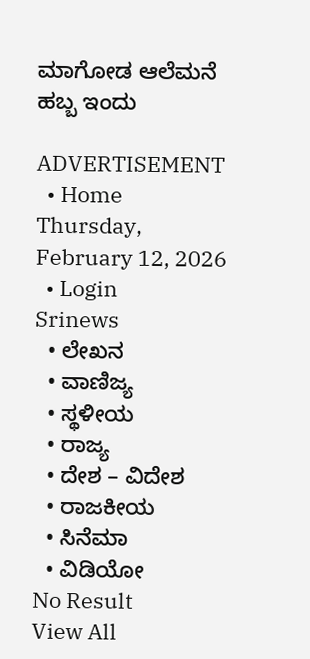ಮಾಗೋಡ ಆಲೆಮನೆ ಹಬ್ಬ ಇಂದು

ADVERTISEMENT
  • Home
Thursday, February 12, 2026
  • Login
Srinews
  • ಲೇಖನ
  • ವಾಣಿಜ್ಯ
  • ಸ್ಥಳೀಯ
  • ರಾಜ್ಯ
  • ದೇಶ – ವಿದೇಶ
  • ರಾಜಕೀಯ
  • ಸಿನೆಮಾ
  • ವಿಡಿಯೋ
No Result
View All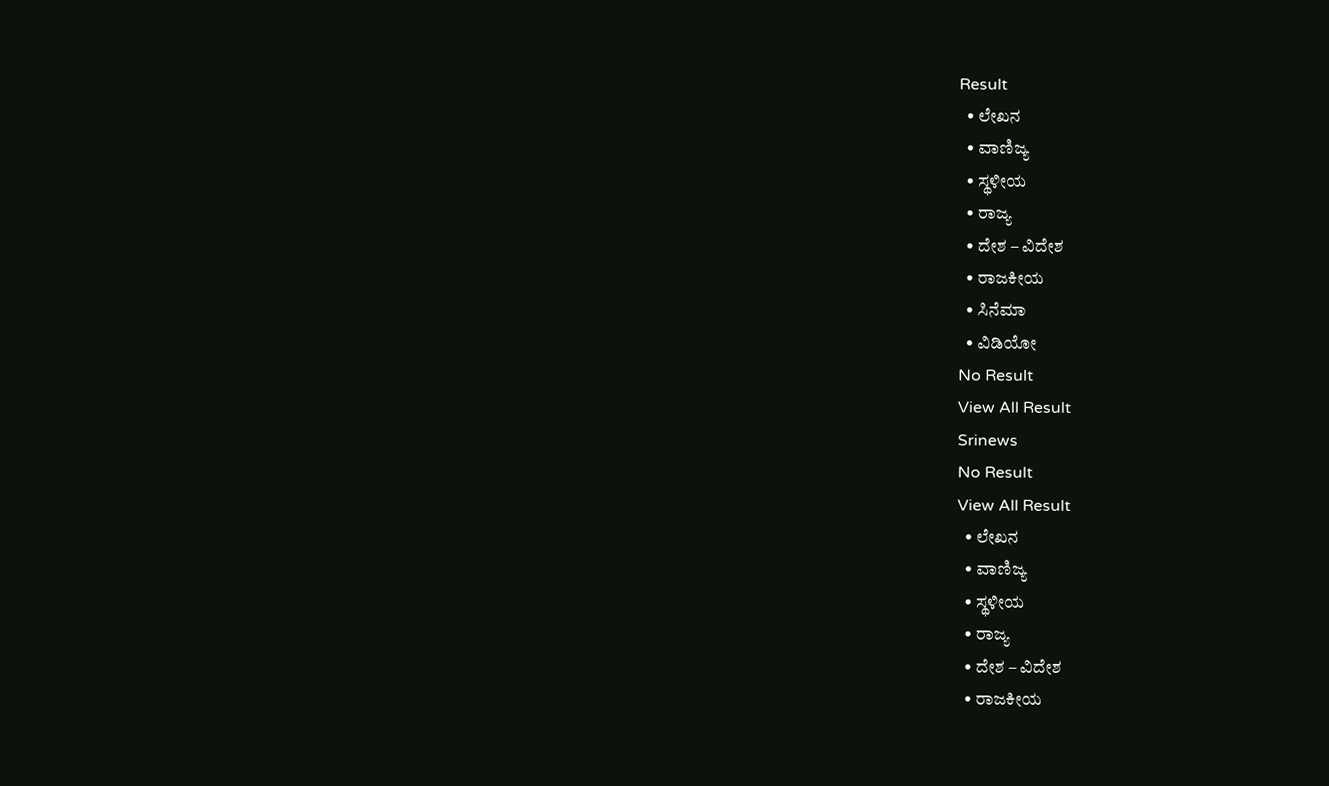Result
  • ಲೇಖನ
  • ವಾಣಿಜ್ಯ
  • ಸ್ಥಳೀಯ
  • ರಾಜ್ಯ
  • ದೇಶ – ವಿದೇಶ
  • ರಾಜಕೀಯ
  • ಸಿನೆಮಾ
  • ವಿಡಿಯೋ
No Result
View All Result
Srinews
No Result
View All Result
  • ಲೇಖನ
  • ವಾಣಿಜ್ಯ
  • ಸ್ಥಳೀಯ
  • ರಾಜ್ಯ
  • ದೇಶ – ವಿದೇಶ
  • ರಾಜಕೀಯ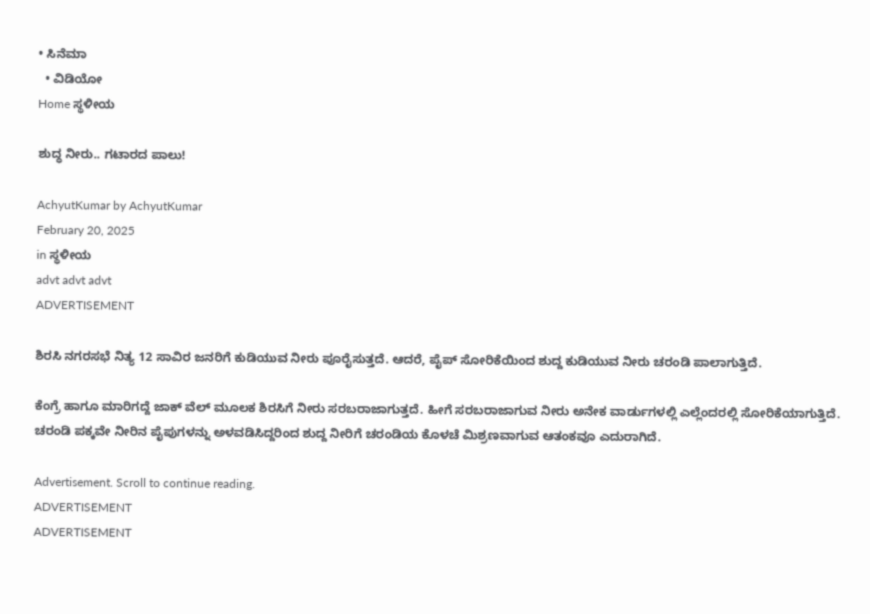• ಸಿನೆಮಾ
  • ವಿಡಿಯೋ
Home ಸ್ಥಳೀಯ

ಶುದ್ಧ ನೀರು.. ಗಟಾರದ ಪಾಲು!

AchyutKumar by AchyutKumar
February 20, 2025
in ಸ್ಥಳೀಯ
advt advt advt
ADVERTISEMENT

ಶಿರಸಿ ನಗರಸಭೆ ನಿತ್ಯ 12 ಸಾವಿರ ಜನರಿಗೆ ಕುಡಿಯುವ ನೀರು ಪೂರೈಸುತ್ತದೆ. ಆದರೆ, ಪೈಪ್ ಸೋರಿಕೆಯಿಂದ ಶುದ್ದ ಕುಡಿಯುವ ನೀರು ಚರಂಡಿ ಪಾಲಾಗುತ್ತಿದೆ.

ಕೆಂಗ್ರೆ ಹಾಗೂ ಮಾರಿಗದ್ದೆ ಜಾಕ್ ವೆಲ್ ಮೂಲಕ ಶಿರಸಿಗೆ ನೀರು ಸರಬರಾಜಾಗುತ್ತದೆ. ಹೀಗೆ ಸರಬರಾಜಾಗುವ ನೀರು ಅನೇಕ ವಾರ್ಡುಗಳಲ್ಲಿ ಎಲ್ಲೆಂದರಲ್ಲಿ ಸೋರಿಕೆಯಾಗುತ್ತಿದೆ. ಚರಂಡಿ ಪಕ್ಕವೇ ನೀರಿನ ಪೈಪುಗಳನ್ನು ಅಳವಡಿಸಿದ್ದರಿಂದ ಶುದ್ದ ನೀರಿಗೆ ಚರಂಡಿಯ ಕೊಳಚೆ ಮಿಶ್ರಣವಾಗುವ ಆತಂಕವೂ ಎದುರಾಗಿದೆ.

Advertisement. Scroll to continue reading.
ADVERTISEMENT
ADVERTISEMENT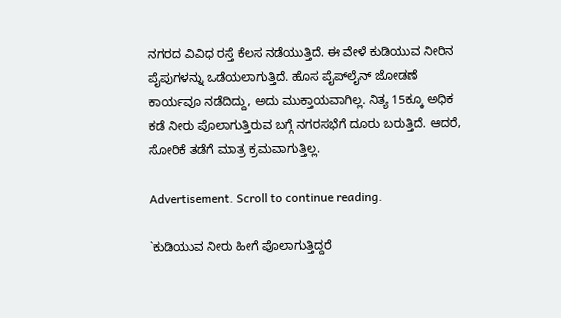ನಗರದ ವಿವಿಧ ರಸ್ತೆ ಕೆಲಸ ನಡೆಯುತ್ತಿದೆ. ಈ ವೇಳೆ ಕುಡಿಯುವ ನೀರಿನ ಪೈಪುಗಳನ್ನು ಒಡೆಯಲಾಗುತ್ತಿದೆ. ಹೊಸ ಪೈಪ್‌ಲೈನ್ ಜೋಡಣೆ ಕಾರ್ಯವೂ ನಡೆದಿದ್ದು, ಅದು ಮುಕ್ತಾಯವಾಗಿಲ್ಲ. ನಿತ್ಯ 15ಕ್ಕೂ ಅಧಿಕ ಕಡೆ ನೀರು ಪೊಲಾಗುತ್ತಿರುವ ಬಗ್ಗೆ ನಗರಸಭೆಗೆ ದೂರು ಬರುತ್ತಿದೆ. ಆದರೆ, ಸೋರಿಕೆ ತಡೆಗೆ ಮಾತ್ರ ಕ್ರಮವಾಗುತ್ತಿಲ್ಲ.

Advertisement. Scroll to continue reading.

`ಕುಡಿಯುವ ನೀರು ಹೀಗೆ ಪೊಲಾಗುತ್ತಿದ್ದರೆ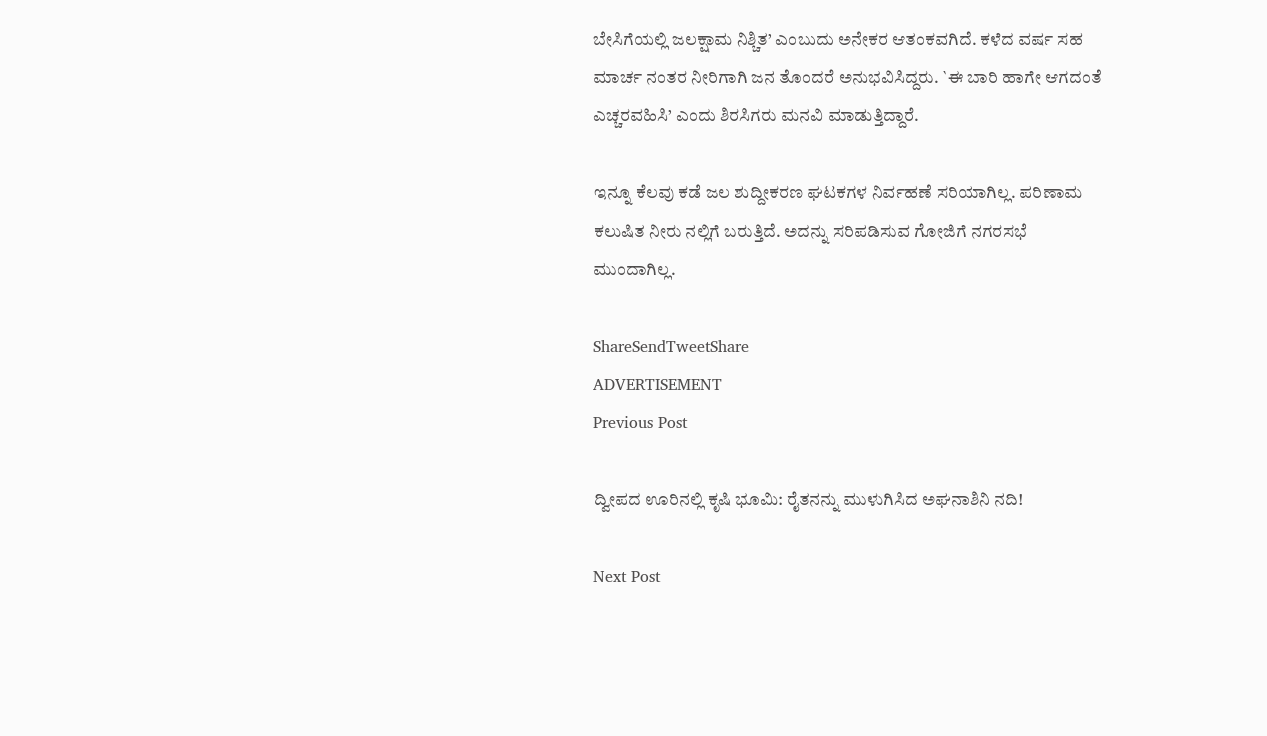ಬೇಸಿಗೆಯಲ್ಲಿ ಜಲಕ್ಷಾಮ ನಿಶ್ಚಿತ’ ಎಂಬುದು ಅನೇಕರ ಆತಂಕವಗಿದೆ. ಕಳೆದ ವರ್ಷ ಸಹ ಮಾರ್ಚ ನಂತರ ನೀರಿಗಾಗಿ ಜನ ತೊಂದರೆ ಅನುಭವಿಸಿದ್ದರು. `ಈ ಬಾರಿ ಹಾಗೇ ಆಗದಂತೆ ಎಚ್ಚರವಹಿಸಿ’ ಎಂದು ಶಿರಸಿಗರು ಮನವಿ ಮಾಡುತ್ತಿದ್ದಾರೆ.

ಇನ್ನೂ ಕೆಲವು ಕಡೆ ಜಲ ಶುದ್ದೀಕರಣ ಘಟಕಗಳ ನಿರ್ವಹಣೆ ಸರಿಯಾಗಿಲ್ಲ. ಪರಿಣಾಮ ಕಲುಷಿತ ನೀರು ನಲ್ಲಿಗೆ ಬರುತ್ತಿದೆ. ಅದನ್ನು ಸರಿಪಡಿಸುವ ಗೋಜಿಗೆ ನಗರಸಭೆ ಮುಂದಾಗಿಲ್ಲ.

ShareSendTweetShare
ADVERTISEMENT
Previous Post

ದ್ವೀಪದ ಊರಿನಲ್ಲಿ ಕೃಷಿ ಭೂಮಿ: ರೈತನನ್ನು ಮುಳುಗಿಸಿದ ಅಘನಾಶಿನಿ ನದಿ!

Next Post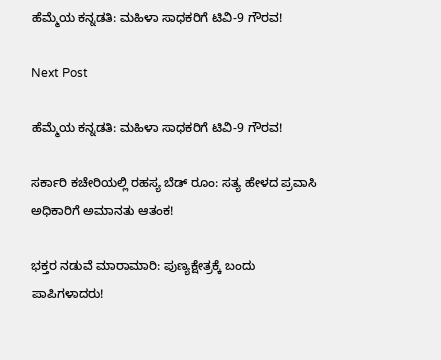ಹೆಮ್ಮೆಯ ಕನ್ನಡತಿ: ಮಹಿಳಾ ಸಾಧಕರಿಗೆ ಟಿವಿ-9 ಗೌರವ!

Next Post

ಹೆಮ್ಮೆಯ ಕನ್ನಡತಿ: ಮಹಿಳಾ ಸಾಧಕರಿಗೆ ಟಿವಿ-9 ಗೌರವ!

ಸರ್ಕಾರಿ ಕಚೇರಿಯಲ್ಲಿ ರಹಸ್ಯ ಬೆಡ್ ರೂಂ: ಸತ್ಯ ಹೇಳದ ಪ್ರವಾಸಿ ಅಧಿಕಾರಿಗೆ ಅಮಾನತು ಆತಂಕ!

ಭಕ್ತರ ನಡುವೆ ಮಾರಾಮಾರಿ: ಪುಣ್ಯಕ್ಷೇತ್ರಕ್ಕೆ ಬಂದು ಪಾಪಿಗಳಾದರು!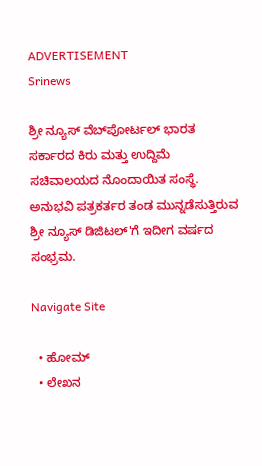ADVERTISEMENT
Srinews

ಶ್ರೀ ನ್ಯೂಸ್ ವೆಬ್‌ಪೋರ್ಟಲ್ ಭಾರತ ಸರ್ಕಾರದ ಕಿರು ಮತ್ತು ಉದ್ದಿಮೆ ಸಚಿವಾಲಯದ ನೊಂದಾಯಿತ ಸಂಸ್ಥೆ. ಅನುಭವಿ ಪತ್ರಕರ್ತರ ತಂಡ ಮುನ್ನಡೆಸುತ್ತಿರುವ ಶ್ರೀ ನ್ಯೂಸ್ ಡಿಜಿಟಲ್'ಗೆ ಇದೀಗ ವರ್ಷದ ಸಂಭ್ರಮ.

Navigate Site

  • ಹೋಮ್
  • ಲೇಖನ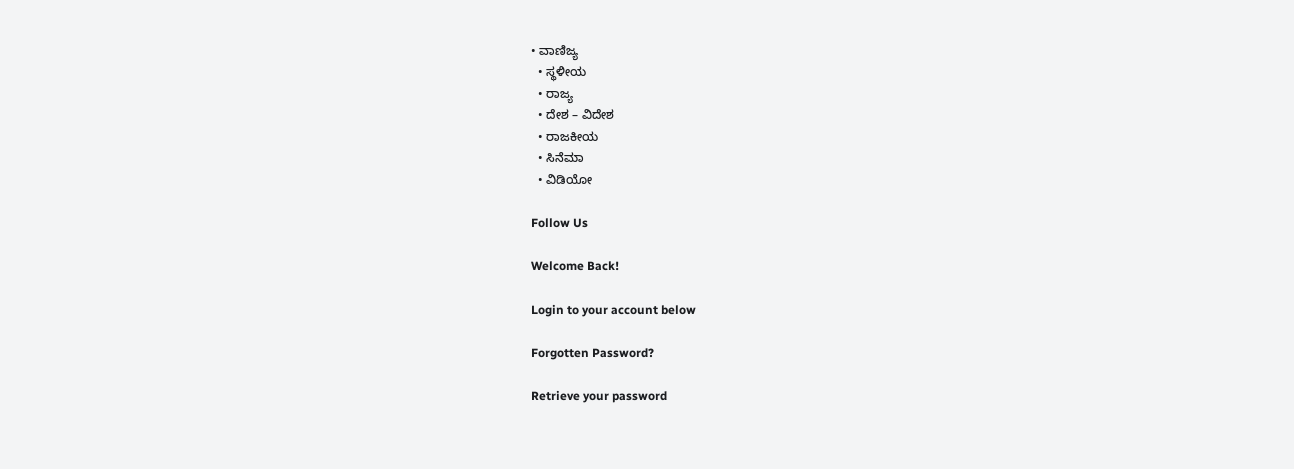• ವಾಣಿಜ್ಯ
  • ಸ್ಥಳೀಯ
  • ರಾಜ್ಯ
  • ದೇಶ – ವಿದೇಶ
  • ರಾಜಕೀಯ
  • ಸಿನೆಮಾ
  • ವಿಡಿಯೋ

Follow Us

Welcome Back!

Login to your account below

Forgotten Password?

Retrieve your password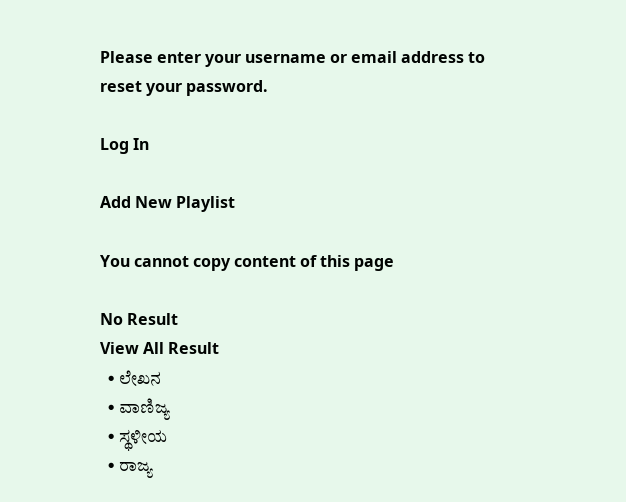Please enter your username or email address to reset your password.

Log In

Add New Playlist

You cannot copy content of this page

No Result
View All Result
  • ಲೇಖನ
  • ವಾಣಿಜ್ಯ
  • ಸ್ಥಳೀಯ
  • ರಾಜ್ಯ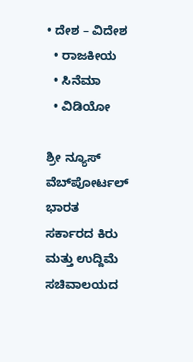• ದೇಶ – ವಿದೇಶ
  • ರಾಜಕೀಯ
  • ಸಿನೆಮಾ
  • ವಿಡಿಯೋ

ಶ್ರೀ ನ್ಯೂಸ್ ವೆಬ್‌ಪೋರ್ಟಲ್ ಭಾರತ ಸರ್ಕಾರದ ಕಿರು ಮತ್ತು ಉದ್ದಿಮೆ ಸಚಿವಾಲಯದ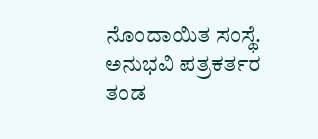ನೊಂದಾಯಿತ ಸಂಸ್ಥೆ. ಅನುಭವಿ ಪತ್ರಕರ್ತರ ತಂಡ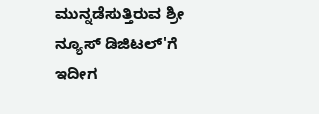ಮುನ್ನಡೆಸುತ್ತಿರುವ ಶ್ರೀ ನ್ಯೂಸ್ ಡಿಜಿಟಲ್'ಗೆ ಇದೀಗ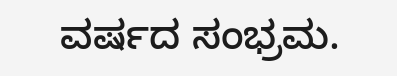ವರ್ಷದ ಸಂಭ್ರಮ.